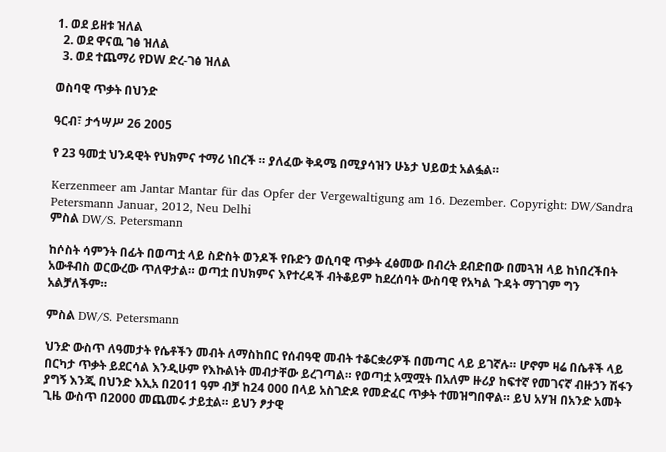1. ወደ ይዘቱ ዝለል
  2. ወደ ዋናዉ ገፅ ዝለል
  3. ወደ ተጨማሪ የDW ድረ-ገፅ ዝለል

ወስባዊ ጥቃት በህንድ

ዓርብ፣ ታኅሣሥ 26 2005

የ 23 ዓመቷ ህንዳዊት የህክምና ተማሪ ነበረች ። ያለፈው ቅዳሜ በሚያሳዝን ሁኔታ ህይወቷ አልፏል።

Kerzenmeer am Jantar Mantar für das Opfer der Vergewaltigung am 16. Dezember. Copyright: DW/Sandra Petersmann Januar, 2012, Neu Delhi
ምስል DW/S. Petersmann

ከሶስት ሳምንት በፊት በወጣቷ ላይ ስድስት ወንዶች የቡድን ወሲባዊ ጥቃት ፈፅመው በብረት ደብድበው በመጓዝ ላይ ከነበረችበት አውቶብስ ወርውረው ጥለዋታል። ወጣቷ በህክምና እየተረዳች ብትቆይም ከደረሰባት ውስባዊ የአካል ጉዳት ማገገም ግን አልቻለችም።

ምስል DW/S. Petersmann

ህንድ ውስጥ ለዓመታት የሴቶችን መብት ለማስከበር የሰብዓዊ መብት ተቆርቋሪዎች በመጣር ላይ ይገኛሉ። ሆኖም ዛሬ በሴቶች ላይ በርካታ ጥቃት ይደርሳል እንዲሁም የእኩልነት መብታቸው ይረገጣል። የወጣቷ አሟሟት በአለም ዙሪያ ከፍተኛ የመገናኛ ብዙኃን ሽፋን ያግኝ እንጂ በህንድ እኢአ በ2011 ዓም ብቻ ከ24 000 በላይ አስገድዶ የመድፈር ጥቃት ተመዝግበዋል። ይህ አሃዝ በአንድ አመት ጊዜ ውስጥ በ2000 መጨመሩ ታይቷል። ይህን ፆታዊ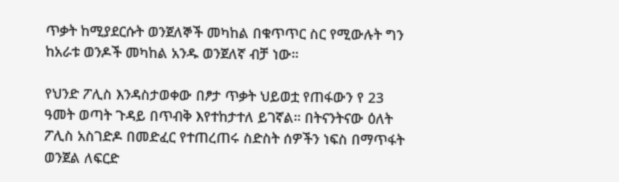ጥቃት ከሚያደርሱት ወንጀለኞች መካከል በቁጥጥር ስር የሚውሉት ግን ከአራቱ ወንዶች መካከል አንዱ ወንጀለኛ ብቻ ነው።

የህንድ ፖሊስ እንዳስታወቀው በፆታ ጥቃት ህይወቷ የጠፋውን የ 23 ዓመት ወጣት ጉዳይ በጥብቅ እየተከታተለ ይገኛል። በትናንትናው ዕለት ፖሊስ አስገድዶ በመድፈር የተጠረጠሩ ስድስት ሰዎችን ነፍስ በማጥፋት ወንጀል ለፍርድ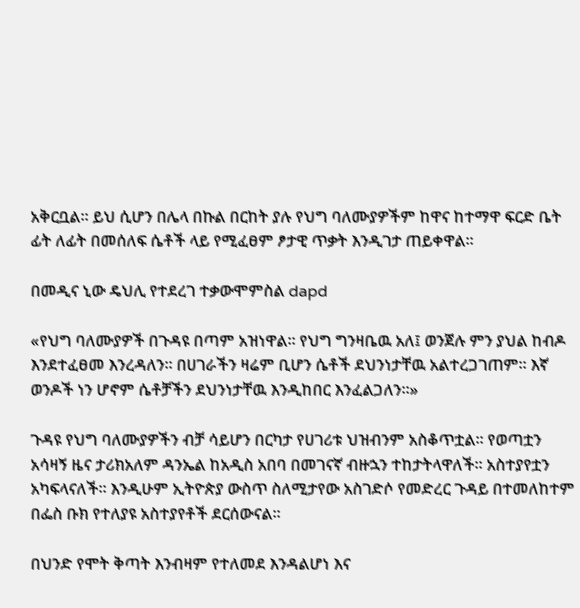አቅርቧል። ይህ ሲሆን በሌላ በኩል በርከት ያሉ የህግ ባለሙያዎችም ከዋና ከተማዋ ፍርድ ቤት ፊት ለፊት በመሰለፍ ሴቶች ላይ የሚፈፀም ፆታዊ ጥቃት እንዲገታ ጠይቀዋል።

በመዲና ኒው ዴህሊ የተደረገ ተቃውሞምስል dapd

«የህግ ባለሙያዎች በጉዳዩ በጣም አዝነዋል። የህግ ግንዛቤዉ አለ፤ ወንጀሉ ምን ያህል ከብዶ እንደተፈፀመ እንረዳለን። በሀገራችን ዛሬም ቢሆን ሴቶች ደህንነታቸዉ አልተረጋገጠም። እኛ ወንዶች ነን ሆኖም ሴቶቻችን ደህንነታቸዉ እንዲከበር እንፈልጋለን።»

ጉዳዩ የህግ ባለሙያዎችን ብቻ ሳይሆን በርካታ የሀገሪቱ ህዝብንም አስቆጥቷል። የወጣቷን አሳዛኝ ዜና ታሪክአለም ዳንኤል ከአዲስ አበባ በመገናኛ ብዙኋን ተከታትላዋለች። አስተያየቷን አካፍላናለች። እንዲሁም ኢትዮጵያ ውስጥ ስለሚታየው አስገድሶ የመድረር ጉዳይ በተመለከተም በፌስ ቡክ የተለያዩ አስተያየቶች ደርሰውናል።

በህንድ የሞት ቅጣት እንብዛም የተለመደ እንዳልሆነ እና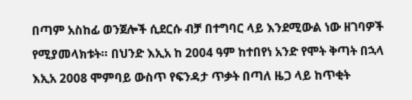በጣም አስከፊ ወንጀሎች ሲደርሱ ብቻ በተግባር ላይ እንደሚውል ነው ዘገባዎች የሚያመላክቱት። በህንድ እኢአ ከ 2004 ዓም ከተበየነ አንድ የሞት ቅጣት በኋላ እኢአ 2008 ሞምባይ ውስጥ የፍንዳታ ጥቃት በጣለ ዜጋ ላይ ከጥቂት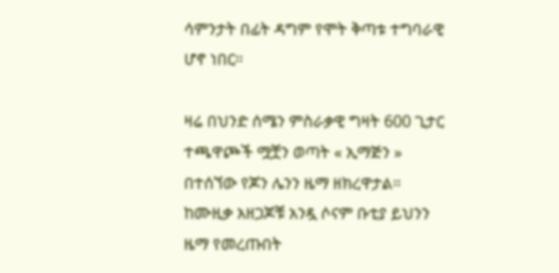ሳምንታት በፊት ዳግም የሞት ቅጣቱ ተግባራዊ ሆኖ ነበር።

ዛሬ በህንድ ሰሜን ምስራቃዊ ግዛት 600 ጊታር ተጫዋጮች ሟቿን ወጣት « ኢማጅን » በተሰኘው የጆን ሌንን ዜማ ዘክረዋታል። ከሙዚቃ አዘጋጆቹ አንዷ ሶናም ቡቲያ ይህንን ዜማ የመረጡበት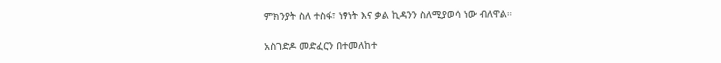ምክንያት ስለ ተስፋ፣ ነፃነት እና ቃል ኪዳንን ስለሚያወሳ ነው ብለዋል።

አስገድዶ መድፈርን በተመለከተ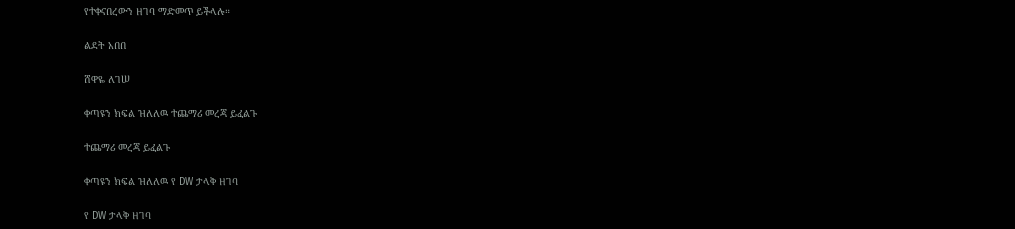የተቀናበረውን ዘገባ ማድመጥ ይችላሉ።

ልደት አበበ

ሸዋዬ ለገሠ

ቀጣዩን ክፍል ዝለለዉ ተጨማሪ መረጃ ይፈልጉ

ተጨማሪ መረጃ ይፈልጉ

ቀጣዩን ክፍል ዝለለዉ የ DW ታላቅ ዘገባ

የ DW ታላቅ ዘገባ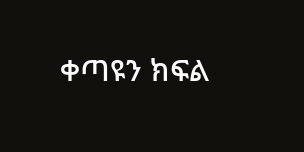ቀጣዩን ክፍል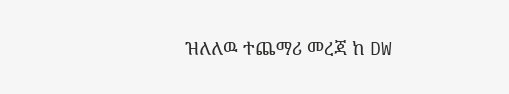ዝለለዉ ተጨማሪ መረጃ ከ DW